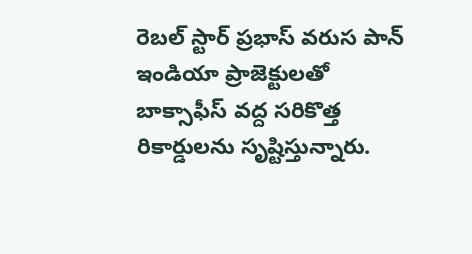రెబల్ స్టార్ ప్రభాస్ వరుస పాన్ ఇండియా ప్రాజెక్టులతో బాక్సాఫీస్ వద్ద సరికొత్త రికార్డులను సృష్టిస్తున్నారు.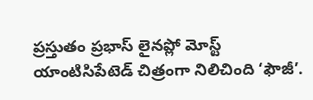ప్రస్తుతం ప్రభాస్ లైనప్లో మోస్ట్ యాంటిసిపేటెడ్ చిత్రంగా నిలిచింది ‘ఫౌజీ’.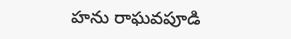హను రాఘవపూడి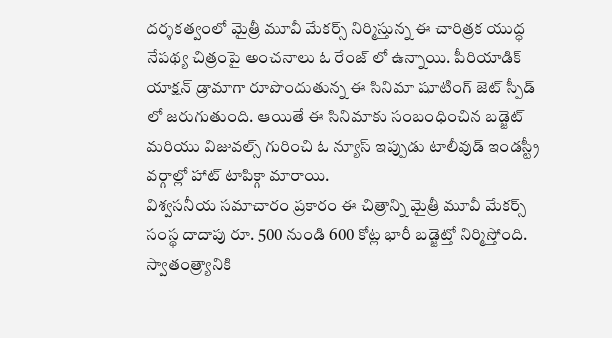దర్శకత్వంలో మైత్రీ మూవీ మేకర్స్ నిర్మిస్తున్న ఈ చారిత్రక యుద్ధ నేపథ్య చిత్రంపై అంచనాలు ఓ రేంజ్ లో ఉన్నాయి. పీరియాడిక్ యాక్షన్ డ్రామాగా రూపొందుతున్న ఈ సినిమా షూటింగ్ జెట్ స్పీడ్ లో జరుగుతుంది. ఆయితే ఈ సినిమాకు సంబంధించిన బడ్జెట్ మరియు విజువల్స్ గురించి ఓ న్యూస్ ఇప్పుడు టాలీవుడ్ ఇండస్ట్రీ వర్గాల్లో హాట్ టాపిక్గా మారాయి.
విశ్వసనీయ సమాచారం ప్రకారం ఈ చిత్రాన్ని మైత్రీ మూవీ మేకర్స్ సంస్థ దాదాపు రూ. 500 నుండి 600 కోట్ల భారీ బడ్జెట్తో నిర్మిస్తోంది. స్వాతంత్ర్యానికి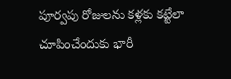పూర్వపు రోజులను కళ్లకు కట్టేలా చూపించేందుకు భారీ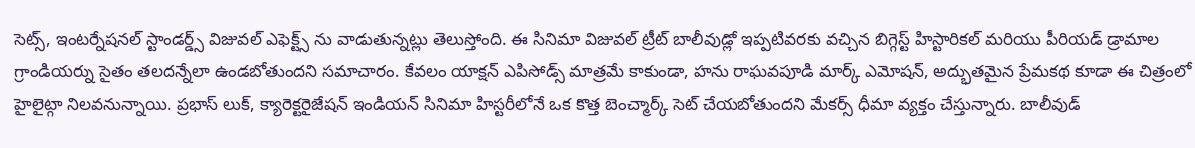సెట్స్, ఇంటర్నేషనల్ స్టాండర్డ్స్ విజువల్ ఎఫెక్ట్స్ ను వాడుతున్నట్లు తెలుస్తోంది. ఈ సినిమా విజువల్ ట్రీట్ బాలీవుడ్లో ఇప్పటివరకు వచ్చిన బిగ్గెస్ట్ హిస్టారికల్ మరియు పీరియడ్ డ్రామాల గ్రాండియర్ను సైతం తలదన్నేలా ఉండబోతుందని సమాచారం. కేవలం యాక్షన్ ఎపిసోడ్స్ మాత్రమే కాకుండా, హను రాఘవపూడి మార్క్ ఎమోషన్, అద్భుతమైన ప్రేమకథ కూడా ఈ చిత్రంలో హైలైట్గా నిలవనున్నాయి. ప్రభాస్ లుక్, క్యారెక్టరైజేషన్ ఇండియన్ సినిమా హిస్టరీలోనే ఒక కొత్త బెంచ్మార్క్ సెట్ చేయబోతుందని మేకర్స్ ధీమా వ్యక్తం చేస్తున్నారు. బాలీవుడ్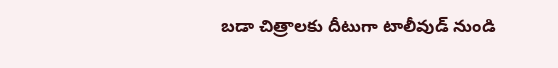బడా చిత్రాలకు దీటుగా టాలీవుడ్ నుండి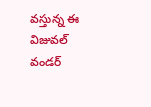వస్తున్న ఈ విజువల్ వండర్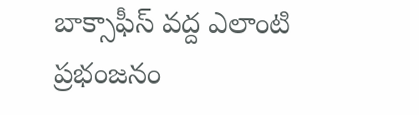బాక్సాఫీస్ వద్ద ఎలాంటి ప్రభంజనం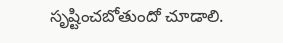సృష్టించబోతుందో చూడాలి.